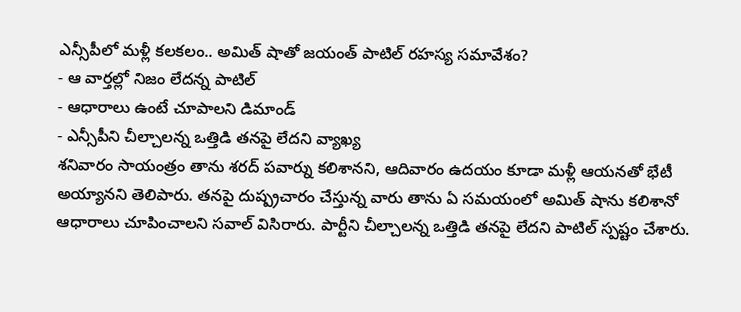ఎన్సీపీలో మళ్లీ కలకలం.. అమిత్ షాతో జయంత్ పాటిల్ రహస్య సమావేశం?
- ఆ వార్తల్లో నిజం లేదన్న పాటిల్
- ఆధారాలు ఉంటే చూపాలని డిమాండ్
- ఎన్సీపీని చీల్చాలన్న ఒత్తిడి తనపై లేదని వ్యాఖ్య
శనివారం సాయంత్రం తాను శరద్ పవార్ను కలిశానని, ఆదివారం ఉదయం కూడా మళ్లీ ఆయనతో భేటీ అయ్యానని తెలిపారు. తనపై దుష్ప్రచారం చేస్తున్న వారు తాను ఏ సమయంలో అమిత్ షాను కలిశానో ఆధారాలు చూపించాలని సవాల్ విసిరారు. పార్టీని చీల్చాలన్న ఒత్తిడి తనపై లేదని పాటిల్ స్పష్టం చేశారు.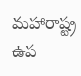మహారాష్ట్ర ఉప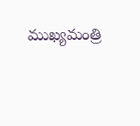ముఖ్యమంత్రి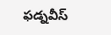ఫడ్నవీస్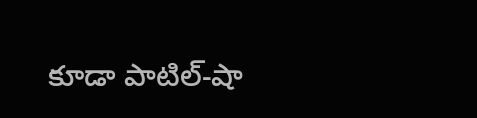కూడా పాటిల్-షా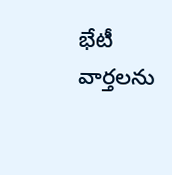భేటీ వార్తలను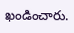ఖండించారు.